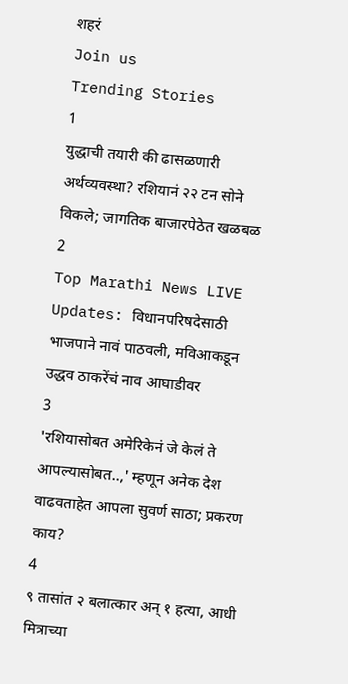शहरं
Join us
Trending Stories
1
युद्धाची तयारी की ढासळणारी अर्थव्यवस्था? रशियानं २२ टन सोने विकले; जागतिक बाजारपेठेत खळबळ
2
Top Marathi News LIVE Updates: विधानपरिषदेसाठी भाजपाने नावं पाठवली, मविआकडून उद्धव ठाकरेंचं नाव आघाडीवर
3
'रशियासोबत अमेरिकेनं जे केलं ते आपल्यासोबत..,' म्हणून अनेक देश वाढवताहेत आपला सुवर्ण साठा; प्रकरण काय?
4
९ तासांत २ बलात्कार अन् १ हत्या, आधी मित्राच्या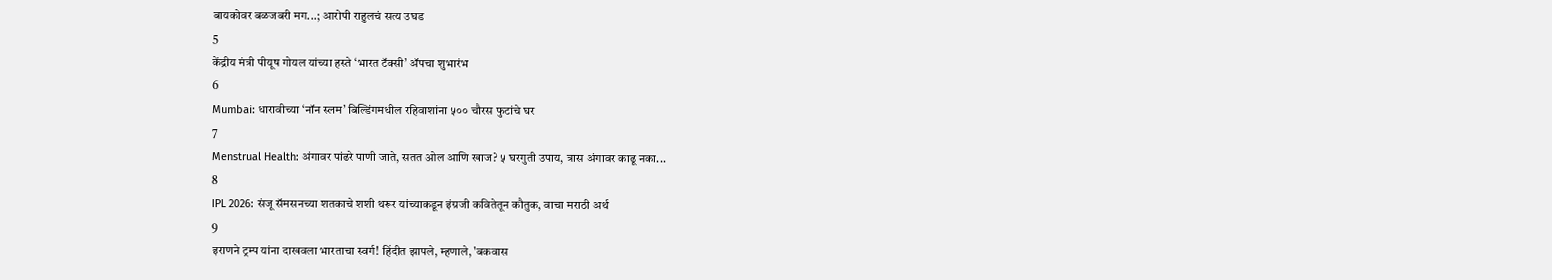बायकोवर बळजबरी मग...; आरोपी राहुलचं सत्य उघड
5
केंद्रीय मंत्री पीयूष गोयल यांच्या हस्ते ‘भारत टॅक्सी’ ॲपचा शुभारंभ
6
Mumbai: धारावीच्या ‘नॉन स्लम’ बिल्डिंगमधील रहिवाशांना ५०० चौरस फुटांचे घर
7
Menstrual Health: अंगावर पांढरे पाणी जाते, सतत ओल आणि खाज? ५ घरगुती उपाय, त्रास अंगावर काढू नका...
8
IPL 2026: संजू सॅमसनच्या शतकाचे शशी थरूर यांच्याकडून इंग्रजी कवितेतून कौतुक, वाचा मराठी अर्थ
9
इराणने ट्रम्प यांना दाखवला भारताचा स्वर्ग! हिंदीत झापले, म्हणाले, 'बकवास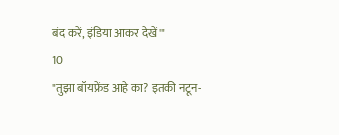बंद करें, इंडिया आकर देखें'"
10
"तुझा बॉयफ्रेंड आहे का? इतकी नटून-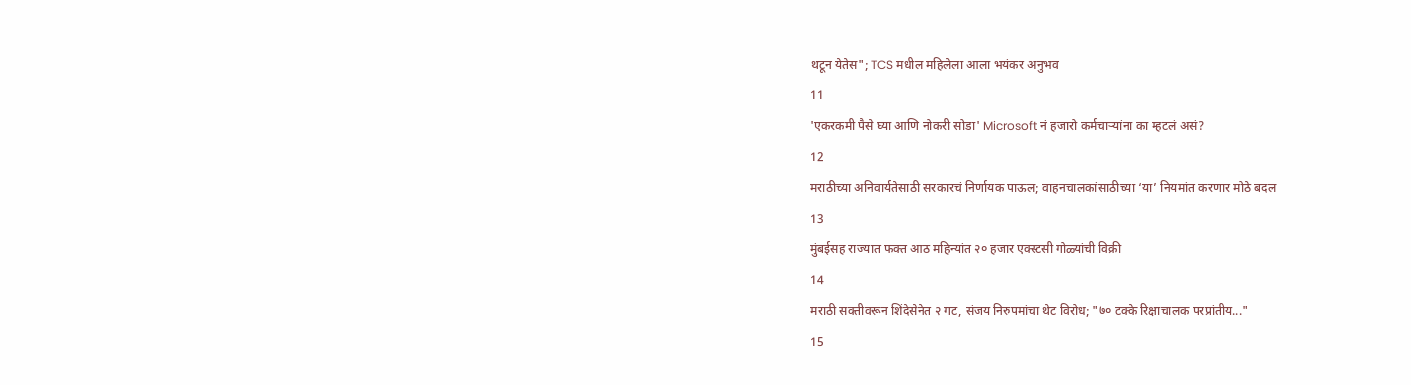थटून येतेस"; TCS मधील महिलेला आला भयंकर अनुभव
11
'एकरकमी पैसे घ्या आणि नोकरी सोडा' Microsoft नं हजारो कर्मचाऱ्यांना का म्हटलं असं?
12
मराठीच्या अनिवार्यतेसाठी सरकारचं निर्णायक पाऊल; वाहनचालकांसाठीच्या ‘या’ नियमांत करणार मोठे बदल
13
मुंबईसह राज्यात फक्त आठ महिन्यांत २० हजार एक्स्टसी गोळ्यांची विक्री
14
मराठी सक्तीवरून शिंदेसेनेत २ गट, संजय निरुपमांचा थेट विरोध; "७० टक्के रिक्षाचालक परप्रांतीय..."
15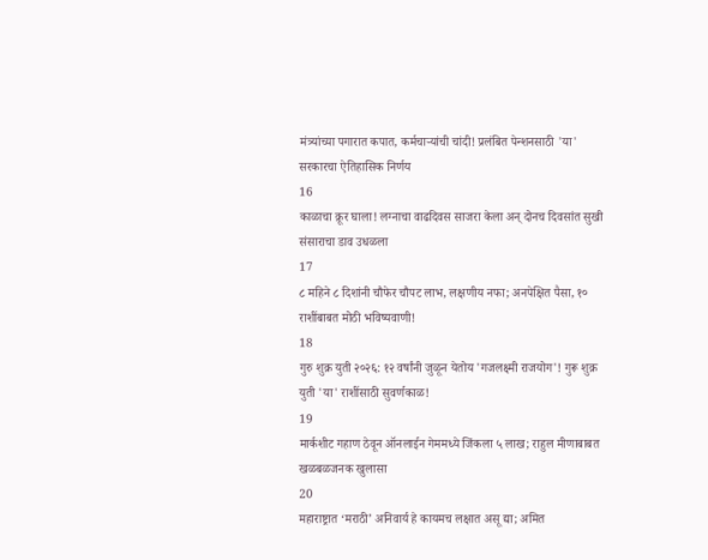मंत्र्यांच्या पगारात कपात, कर्मचाऱ्यांची चांदी! प्रलंबित पेन्शनसाठी 'या' सरकारचा ऐतिहासिक निर्णय
16
काळाचा क्रूर घाला! लग्नाचा वाढदिवस साजरा केला अन् दोनच दिवसांत सुखी संसाराचा डाव उधळला
17
८ महिने ८ दिशांनी चौफेर चौपट लाभ, लक्षणीय नफा; अनपेक्षित पैसा, १० राशींबाबत मोठी भविष्यवाणी!
18
गुरु शुक्र युती २०२६: १२ वर्षांनी जुळून येतोय 'गजलक्ष्मी राजयोग'! गुरू शुक्र युती 'या' राशींसाठी सुवर्णकाळ!
19
मार्कशीट गहाण ठेवून ऑनलाईन गेममध्ये जिंकला ५ लाख; राहुल मीणाबाबत खळबळजनक खुलासा
20
महाराष्ट्रात ‘मराठी’ अनिवार्य हे कायमच लक्षात असू द्या; अमित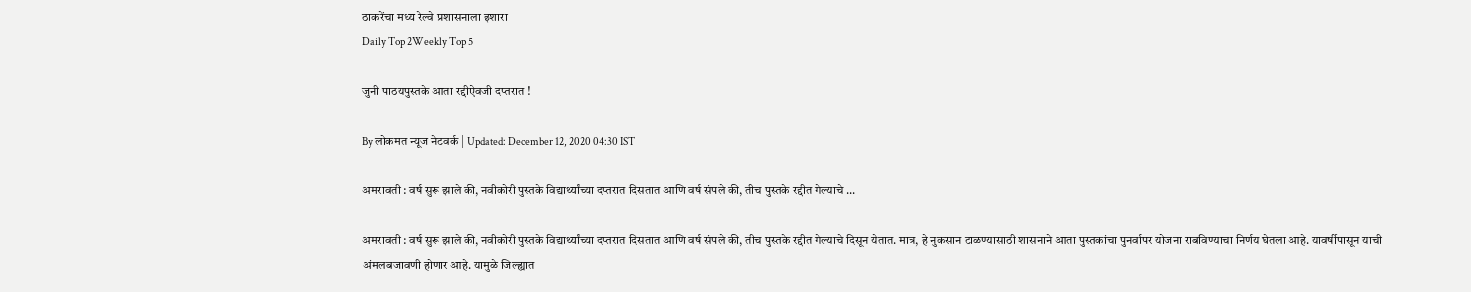ठाकरेंचा मध्य रेल्वे प्रशासनाला इशारा
Daily Top 2Weekly Top 5

जुनी पाठयपुस्तके आता रद्दीऐवजी दप्तरात !

By लोकमत न्यूज नेटवर्क | Updated: December 12, 2020 04:30 IST

अमरावती : वर्ष सुरू झाले की, नवीकोरी पुस्तके विद्यार्थ्यांच्या दप्तरात दिसतात आणि वर्ष संपले की, तीच पुस्तके रद्दीत गेल्याचे ...

अमरावती : वर्ष सुरू झाले की, नवीकोरी पुस्तके विद्यार्थ्यांच्या दप्तरात दिसतात आणि वर्ष संपले की, तीच पुस्तके रद्दीत गेल्याचे दिसून येतात. मात्र, हे नुकसान टाळण्यासाठी शासनाने आता पुस्तकांचा पुनर्वापर योजना राबविण्याचा निर्णय घेतला आहे. यावर्षीपासून याची अंमलबजावणी होणार आहे. यामुळे जिल्ह्यात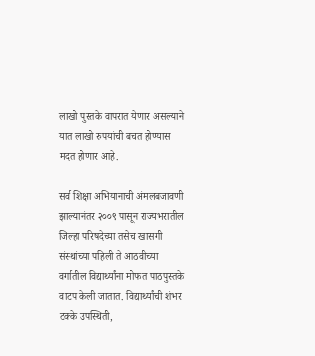लाखो पुस्तके वापरात येणार असल्याने यात लाखो रुपयांची बचत होण्यास मदत होणार आहे.

सर्व शिक्षा अभियानाची अंमलबजावणी झाल्यानंतर २००९ पासून राज्यभरातील जिल्हा परिषदेच्या तसेच खासगी संस्थांच्या पहिली ते आठवीच्या वर्गातील विद्यार्थ्यांना मोफत पाठपुस्तके वाटप केली जातात. विद्यार्थ्यांची शंभर टक्के उपस्थिती,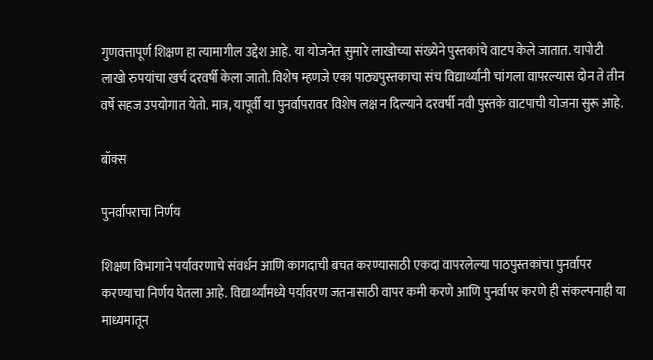गुणवत्तापूर्ण शिक्षण हा त्यामागील उद्देश आहे. या योजनेत सुमारे लाखोच्या संख्येने पुस्तकांचे वाटप केले जातात. यापोटी लाखो रुपयांचा खर्च दरवर्षी केला जातो. विशेष म्हणजे एका पाठ्यपुस्तकाचा संच विद्यार्थ्यांनी चांगला वापरल्यास दोन ते तीन वर्षे सहज उपयोगात येतो. मात्र, यापूर्वी या पुनर्वापरावर विशेष लक्ष न दिल्याने दरवर्षी नवी पुस्तके वाटपाची योजना सुरू आहे.

बॉक्स

पुनर्वापराचा निर्णय

शिक्षण विभागाने पर्यावरणाचे संवर्धन आणि कागदाची बचत करण्यासाठी एकदा वापरलेल्या पाठपुस्तकांचा पुनर्वापर करण्याचा निर्णय घेतला आहे. विद्यार्थ्यांमध्ये पर्यावरण जतनासाठी वापर कमी करणे आणि पुनर्वापर करणे ही संकल्पनाही या माध्यमातून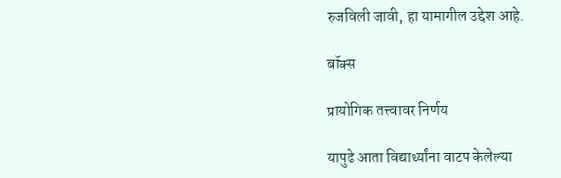रुजविली जावी, हा यामागील उद्देश आहे.

बॉक्स

प्रायोगिक तत्त्वावर निर्णय

यापुढे आता विद्यार्थ्यांना वाटप केलेल्या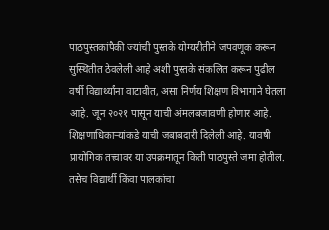पाठपुस्तकांपैकी ज्यांची पुस्तके योग्यरीतीने जपवणूक करून सुस्थितीत ठेवलेली आहे अशी पुस्तके संकलित करून पुढील वर्षी विद्यार्थ्यांना वाटावीत, असा निर्णय शिक्षण विभागाने घेतला आहे. जून २०२१ पासून याची अंमलबजावणी होणार आहे. शिक्षणाधिकाऱ्यांकडे याची जबाबदारी दिलेली आहे. यावषी प्रायोगिक तत्त्वावर या उपक्रमातून किती पाठपुस्ते जमा होतील. तसेच विद्यार्थी किंवा पालकांचा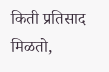किती प्रतिसाद मिळतो,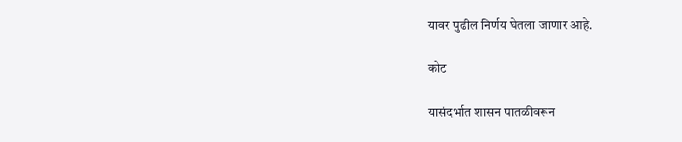यावर पुढील निर्णय घेतला जाणार आहे.

कोट

यासंदर्भात शासन पातळीवरून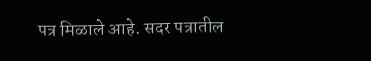पत्र मिळाले आहे. सदर पत्रातील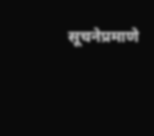सूचनेप्रमाणे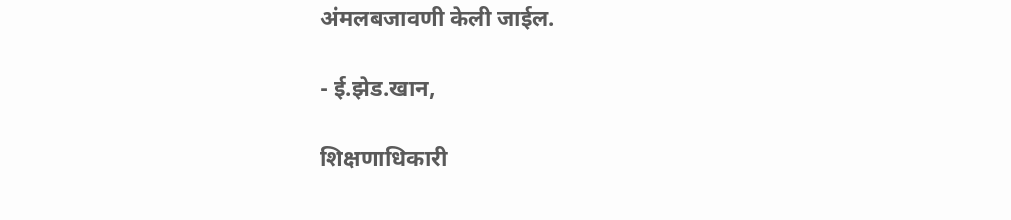अंमलबजावणी केली जाईल.

- ई.झेड.खान,

शिक्षणाधिकारी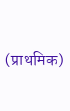(प्राथमिक)